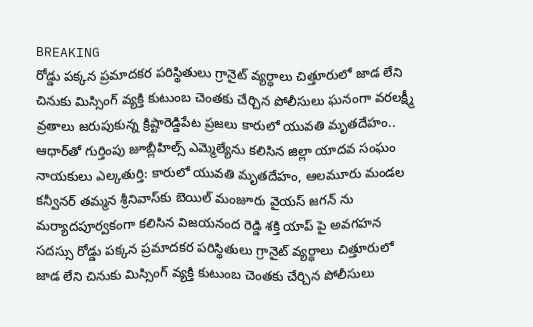BREAKING
రోడ్డు పక్కన ప్రమాదకర పరిస్థితులు గ్రానైట్ వ్యర్ధాలు చిత్తూరులో జాడ లేని చినుకు మిస్సింగ్ వ్యక్తి కుటుంబ చెంతకు చేర్చిన పోలీసులు ఘనంగా వరలక్ష్మీ వ్రతాలు జరుపుకున్న క్రిష్టారెడ్డిపేట ప్రజలు కారులో యువతి మృతదేహం.. ఆధార్‌తో గుర్తింపు జూబ్లీహిల్స్ ఎమ్మెల్యేను కలిసిన జిల్లా యాదవ సంఘం నాయకులు ఎల్కతుర్తి: కారులో యువతి మృతదేహం, ఆలమూరు మండల కన్వీనర్ తమ్మన శ్రీనివాస్‌కు బెయిల్ మంజూరు వైయస్ జగన్ ను మర్యాదపూర్వకంగా కలిసిన విజయనంద రెడ్డి శక్తి యాప్ పై అవగహన సదస్సు రోడ్డు పక్కన ప్రమాదకర పరిస్థితులు గ్రానైట్ వ్యర్ధాలు చిత్తూరులో జాడ లేని చినుకు మిస్సింగ్ వ్యక్తి కుటుంబ చెంతకు చేర్చిన పోలీసులు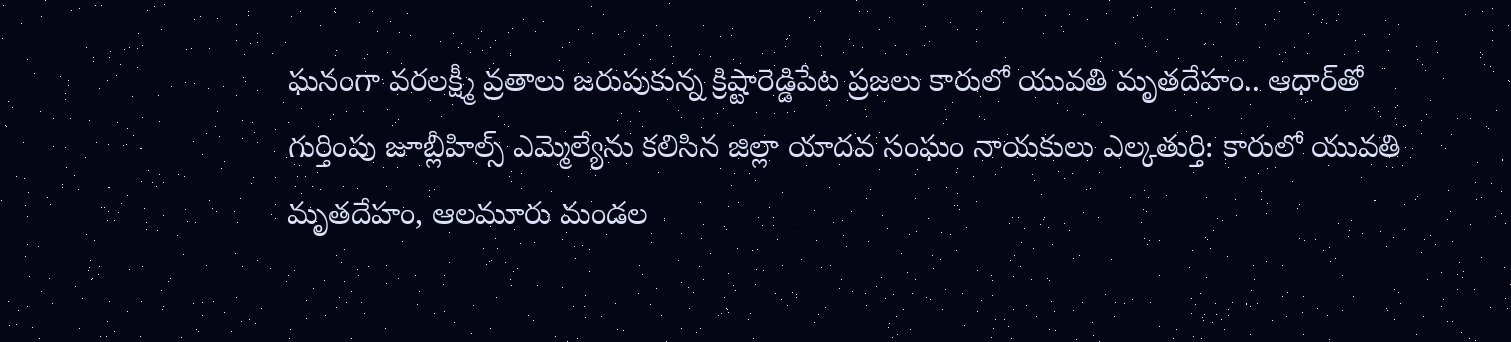ఘనంగా వరలక్ష్మీ వ్రతాలు జరుపుకున్న క్రిష్టారెడ్డిపేట ప్రజలు కారులో యువతి మృతదేహం.. ఆధార్‌తో గుర్తింపు జూబ్లీహిల్స్ ఎమ్మెల్యేను కలిసిన జిల్లా యాదవ సంఘం నాయకులు ఎల్కతుర్తి: కారులో యువతి మృతదేహం, ఆలమూరు మండల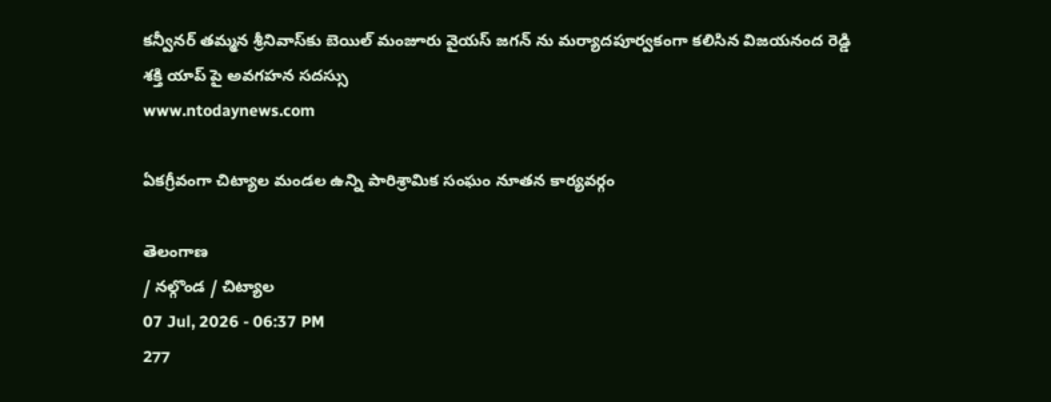కన్వీనర్ తమ్మన శ్రీనివాస్‌కు బెయిల్ మంజూరు వైయస్ జగన్ ను మర్యాదపూర్వకంగా కలిసిన విజయనంద రెడ్డి శక్తి యాప్ పై అవగహన సదస్సు
www.ntodaynews.com

ఏకగ్రీవంగా చిట్యాల మండల ఉన్ని పారిశ్రామిక సంఘం నూతన కార్యవర్గం

తెలంగాణ
/ నల్గొండ / చిట్యాల
07 Jul, 2026 - 06:37 PM
277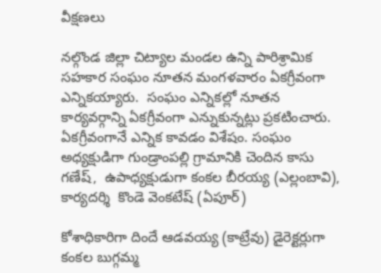వీక్షణలు

నల్గొండ జిల్లా చిట్యాల మండల ఉన్ని పారిశ్రామిక సహకార సంఘం నూతన మంగళవారం ఏకగ్రీవంగా ఎన్నికయ్యారు.  సంఘం ఎన్నికల్లో నూతన కార్యవర్గాన్ని ఏకగ్రీవంగా ఎన్నుకున్నట్లు ప్రకటించారు.  ఏకగ్రీవంగానే ఎన్నిక కావడం విశేషం. సంఘం  అధ్యక్షుడిగా గుండ్రాంపల్లి గ్రామానికి చెందిన కాసు గణేష్,  ఉపాధ్యక్షుడుగా కంకల బీరయ్య (ఎల్లంబావి), కార్యదర్శి  కొండె వెంకటేష్ (ఏపూర్)

కోశాధికారిగా దిందే ఆడవయ్య (కాట్రేవు) డైరెక్టర్లుగా కంకల బుగ్గమ్మ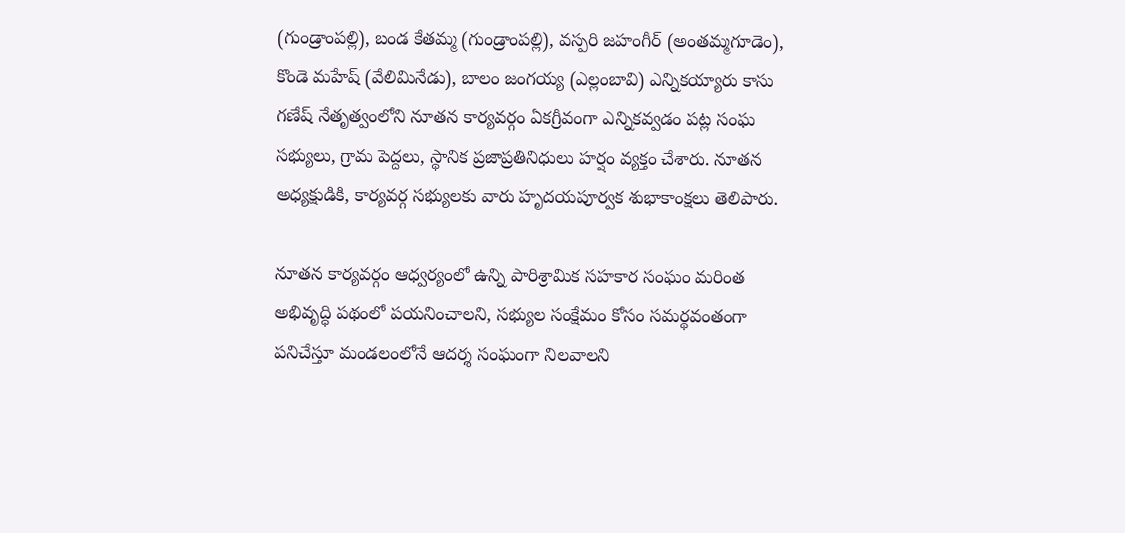(గుండ్రాంపల్లి), బండ కేతమ్మ (గుండ్రాంపల్లి), వస్పరి జహంగీర్ (అంతమ్మగూడెం), కొండె మహేష్ (వేలిమినేడు), బాలం జంగయ్య (ఎల్లంబావి) ఎన్నికయ్యారు కాసు గణేష్ నేతృత్వంలోని నూతన కార్యవర్గం ఏకగ్రీవంగా ఎన్నికవ్వడం పట్ల సంఘ సభ్యులు, గ్రామ పెద్దలు, స్థానిక ప్రజాప్రతినిధులు హర్షం వ్యక్తం చేశారు. నూతన అధ్యక్షుడికి, కార్యవర్గ సభ్యులకు వారు హృదయపూర్వక శుభాకాంక్షలు తెలిపారు.

నూతన కార్యవర్గం ఆధ్వర్యంలో ఉన్ని పారిశ్రామిక సహకార సంఘం మరింత అభివృద్ధి పథంలో పయనించాలని, సభ్యుల సంక్షేమం కోసం సమర్థవంతంగా పనిచేస్తూ మండలంలోనే ఆదర్శ సంఘంగా నిలవాలని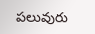పలువురు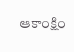ఆకాంక్షిం